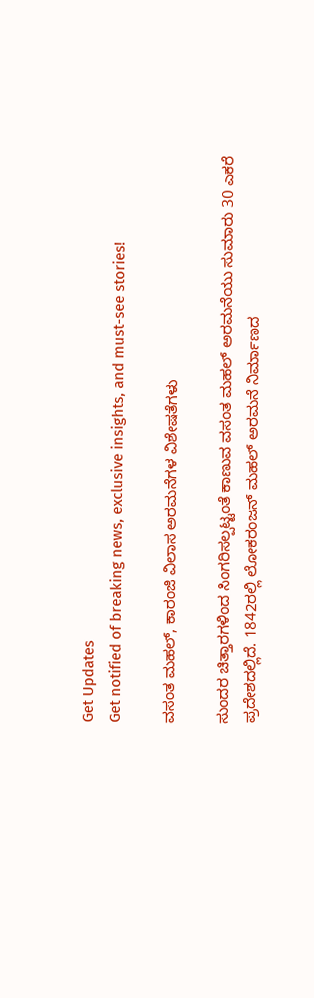Get Updates
Get notified of breaking news, exclusive insights, and must-see stories!

ವಸಂತ ಮಹಲ್, ಕಾರಂಜಿ ವಿಲಾಸ ಅರಮನೆಗಳ ವಿಶೇಷತೆಗಳು

ಸುಂದರ ಚಿತ್ತಾರಗಳಿಂದ ಸಿಂಗರಿಸಲ್ಪಟ್ಟಂತೆ ಕಾಣುವ ವಸಂತ ಮಹಲ್ ಅರಮನೆಯು ಸುಮಾರು 30 ಎಕರೆ ಪ್ರದೇಶದಲ್ಲಿದೆ. 1842ರಲ್ಲಿ ಲೋಕರಂಜನ್ ಮಹಲ್ ಅರಮನೆ ನಿರ್ಮಾಣದ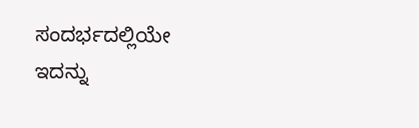ಸಂದರ್ಭದಲ್ಲಿಯೇ ಇದನ್ನು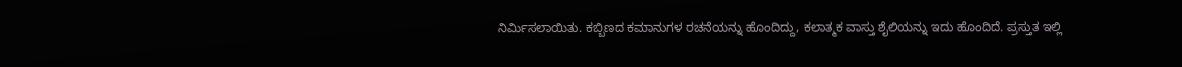ನಿರ್ಮಿಸಲಾಯಿತು. ಕಬ್ಬಿಣದ ಕಮಾನುಗಳ ರಚನೆಯನ್ನು ಹೊಂದಿದ್ದು, ಕಲಾತ್ಮಕ ವಾಸ್ತು ಶೈಲಿಯನ್ನು ಇದು ಹೊಂದಿದೆ. ಪ್ರಸ್ತುತ ಇಲ್ಲಿ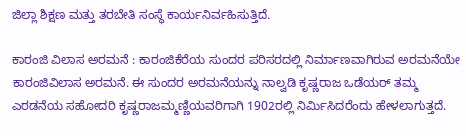ಜಿಲ್ಲಾ ಶಿಕ್ಷಣ ಮತ್ತು ತರಬೇತಿ ಸಂಸ್ಥೆ ಕಾರ್ಯನಿರ್ವಹಿಸುತ್ತಿದೆ.

ಕಾರಂಜಿ ವಿಲಾಸ ಅರಮನೆ : ಕಾರಂಜಿಕೆರೆಯ ಸುಂದರ ಪರಿಸರದಲ್ಲಿ ನಿರ್ಮಾಣವಾಗಿರುವ ಅರಮನೆಯೇ ಕಾರಂಜಿವಿಲಾಸ ಅರಮನೆ. ಈ ಸುಂದರ ಅರಮನೆಯನ್ನು ನಾಲ್ವಡಿ ಕೃಷ್ಣರಾಜ ಒಡೆಯರ್ ತಮ್ಮ ಎರಡನೆಯ ಸಹೋದರಿ ಕೃಷ್ಣರಾಜಮ್ಮಣ್ಣಿಯವರಿಗಾಗಿ 1902ರಲ್ಲಿ ನಿರ್ಮಿಸಿದರೆಂದು ಹೇಳಲಾಗುತ್ತದೆ.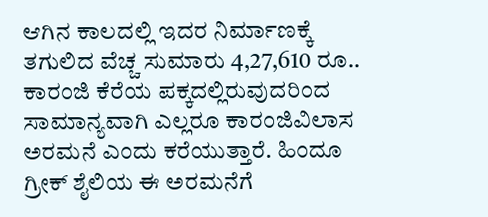ಆಗಿನ ಕಾಲದಲ್ಲಿ ಇದರ ನಿರ್ಮಾಣಕ್ಕೆ ತಗುಲಿದ ವೆಚ್ಚ ಸುಮಾರು 4,27,610 ರೂ.. ಕಾರಂಜಿ ಕೆರೆಯ ಪಕ್ಕದಲ್ಲಿರುವುದರಿಂದ ಸಾಮಾನ್ಯವಾಗಿ ಎಲ್ಲರೂ ಕಾರಂಜಿವಿಲಾಸ ಅರಮನೆ ಎಂದು ಕರೆಯುತ್ತಾರೆ. ಹಿಂದೂ ಗ್ರೀಕ್ ಶೈಲಿಯ ಈ ಅರಮನೆಗೆ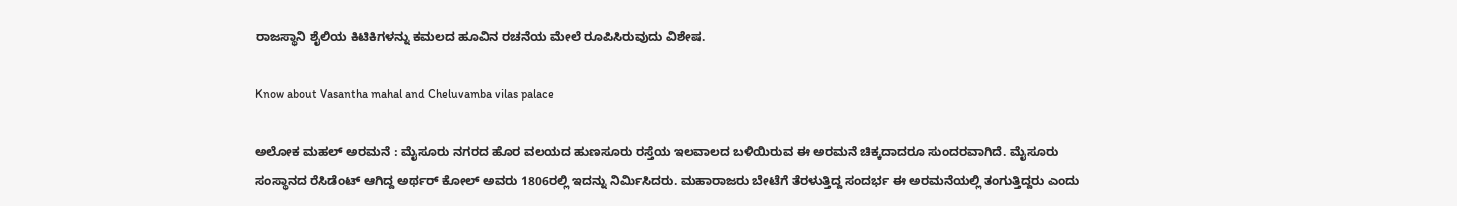ರಾಜಸ್ಥಾನಿ ಶೈಲಿಯ ಕಿಟಿಕಿಗಳನ್ನು ಕಮಲದ ಹೂವಿನ ರಚನೆಯ ಮೇಲೆ ರೂಪಿಸಿರುವುದು ವಿಶೇಷ.

Know about Vasantha mahal and Cheluvamba vilas palace

ಅಲೋಕ ಮಹಲ್ ಅರಮನೆ : ಮೈಸೂರು ನಗರದ ಹೊರ ವಲಯದ ಹುಣಸೂರು ರಸ್ತೆಯ ಇಲವಾಲದ ಬಳಿಯಿರುವ ಈ ಅರಮನೆ ಚಿಕ್ಕದಾದರೂ ಸುಂದರವಾಗಿದೆ. ಮೈಸೂರು ಸಂಸ್ಥಾನದ ರೆಸಿಡೆಂಟ್ ಆಗಿದ್ದ ಅರ್ಥರ್ ಕೋಲ್ ಅವರು 1806ರಲ್ಲಿ ಇದನ್ನು ನಿರ್ಮಿಸಿದರು. ಮಹಾರಾಜರು ಬೇಟೆಗೆ ತೆರಳುತ್ತಿದ್ದ ಸಂದರ್ಭ ಈ ಅರಮನೆಯಲ್ಲಿ ತಂಗುತ್ತಿದ್ದರು ಎಂದು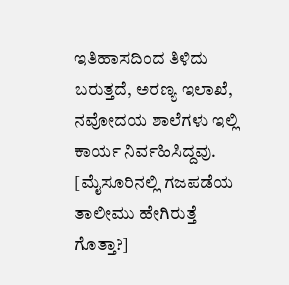ಇತಿಹಾಸದಿಂದ ತಿಳಿದು ಬರುತ್ತದೆ, ಅರಣ್ಯ ಇಲಾಖೆ, ನವೋದಯ ಶಾಲೆಗಳು ಇಲ್ಲಿ ಕಾರ್ಯ ನಿರ್ವಹಿಸಿದ್ದವು. [ಮೈಸೂರಿನಲ್ಲಿ ಗಜಪಡೆಯ ತಾಲೀಮು ಹೇಗಿರುತ್ತೆ ಗೊತ್ತಾ?]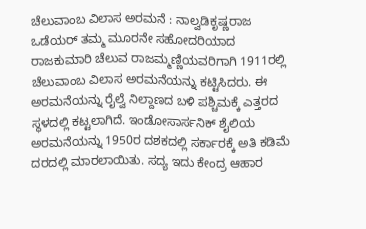ಚೆಲುವಾಂಬ ವಿಲಾಸ ಅರಮನೆ : ನಾಲ್ವಡಿಕೃಷ್ಣರಾಜ ಒಡೆಯರ್ ತಮ್ಮ ಮೂರನೇ ಸಹೋದರಿಯಾದ ರಾಜಕುಮಾರಿ ಚೆಲುವ ರಾಜಮ್ಮಣ್ಣಿಯವರಿಗಾಗಿ 1911ರಲ್ಲಿ ಚೆಲುವಾಂಬ ವಿಲಾಸ ಅರಮನೆಯನ್ನು ಕಟ್ಟಿಸಿದರು. ಈ ಅರಮನೆಯನ್ನು ರೈಲ್ವೆ ನಿಲ್ದಾಣದ ಬಳಿ ಪಶ್ಚಿಮಕ್ಕೆ ಎತ್ತರದ ಸ್ಥಳದಲ್ಲಿ ಕಟ್ಟಲಾಗಿದೆ. ಇಂಡೋಸಾರ್ಸನಿಕ್ ಶೈಲಿಯ ಅರಮನೆಯನ್ನು 1950ರ ದಶಕದಲ್ಲಿ ಸರ್ಕಾರಕ್ಕೆ ಅತಿ ಕಡಿಮೆ ದರದಲ್ಲಿ ಮಾರಲಾಯಿತು. ಸದ್ಯ ಇದು ಕೇಂದ್ರ ಆಹಾರ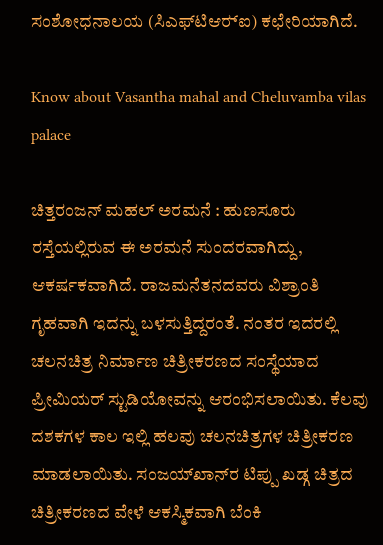ಸಂಶೋಧನಾಲಯ (ಸಿಎಫ್‍ಟಿಆರ್‍ಐ) ಕಛೇರಿಯಾಗಿದೆ.

Know about Vasantha mahal and Cheluvamba vilas palace

ಚಿತ್ತರಂಜನ್ ಮಹಲ್ ಅರಮನೆ : ಹುಣಸೂರು ರಸ್ತೆಯಲ್ಲಿರುವ ಈ ಅರಮನೆ ಸುಂದರವಾಗಿದ್ದು, ಆಕರ್ಷಕವಾಗಿದೆ. ರಾಜಮನೆತನದವರು ವಿಶ್ರಾಂತಿ ಗೃಹವಾಗಿ ಇದನ್ನು ಬಳಸುತ್ತಿದ್ದರಂತೆ. ನಂತರ ಇದರಲ್ಲಿ ಚಲನಚಿತ್ರ ನಿರ್ಮಾಣ ಚಿತ್ರೀಕರಣದ ಸಂಸ್ಥೆಯಾದ ಪ್ರೀಮಿಯರ್ ಸ್ಟುಡಿಯೋವನ್ನು ಆರಂಭಿಸಲಾಯಿತು. ಕೆಲವು ದಶಕಗಳ ಕಾಲ ಇಲ್ಲಿ ಹಲವು ಚಲನಚಿತ್ರಗಳ ಚಿತ್ರೀಕರಣ ಮಾಡಲಾಯಿತು. ಸಂಜಯ್‍ಖಾನ್‍ರ ಟಿಪ್ಪು ಖಡ್ಗ ಚಿತ್ರದ ಚಿತ್ರೀಕರಣದ ವೇಳೆ ಆಕಸ್ಮಿಕವಾಗಿ ಬೆಂಕಿ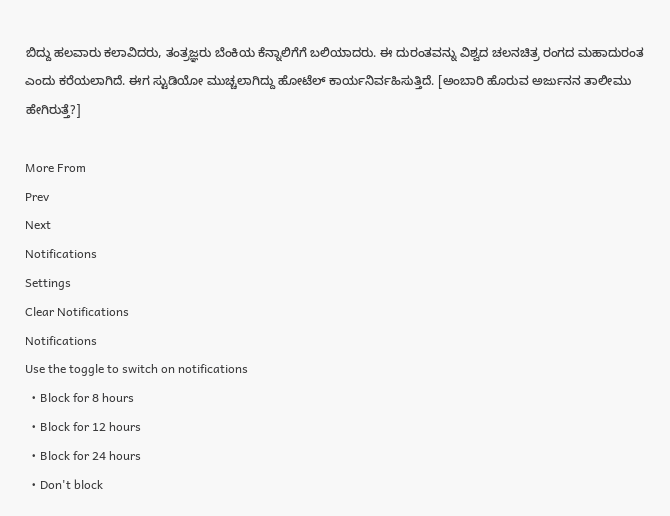ಬಿದ್ದು ಹಲವಾರು ಕಲಾವಿದರು, ತಂತ್ರಜ್ಞರು ಬೆಂಕಿಯ ಕೆನ್ನಾಲಿಗೆಗೆ ಬಲಿಯಾದರು. ಈ ದುರಂತವನ್ನು ವಿಶ್ವದ ಚಲನಚಿತ್ರ ರಂಗದ ಮಹಾದುರಂತ ಎಂದು ಕರೆಯಲಾಗಿದೆ. ಈಗ ಸ್ಟುಡಿಯೋ ಮುಚ್ಚಲಾಗಿದ್ದು ಹೋಟೆಲ್‍ ಕಾರ್ಯನಿರ್ವಹಿಸುತ್ತಿದೆ. [ಅಂಬಾರಿ ಹೊರುವ ಅರ್ಜುನನ ತಾಲೀಮು ಹೇಗಿರುತ್ತೆ?]

More From
Prev
Next
Notifications
Settings
Clear Notifications
Notifications
Use the toggle to switch on notifications
  • Block for 8 hours
  • Block for 12 hours
  • Block for 24 hours
  • Don't block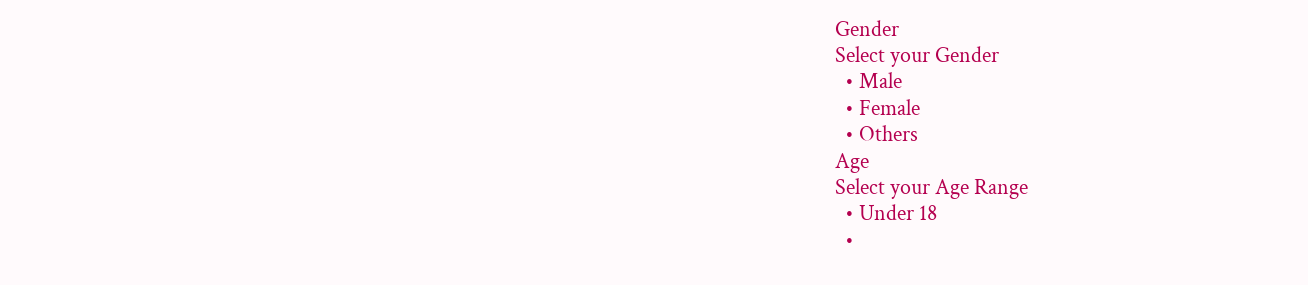Gender
Select your Gender
  • Male
  • Female
  • Others
Age
Select your Age Range
  • Under 18
  •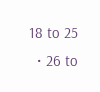18 to 25
  • 26 to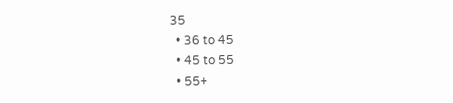35
  • 36 to 45
  • 45 to 55
  • 55+